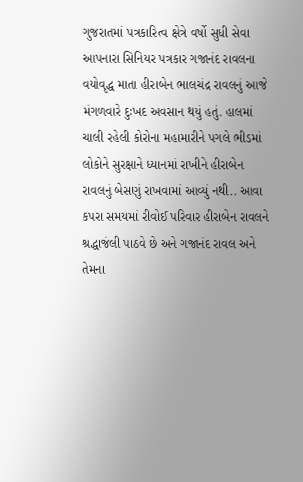ગુજરાતમાં પત્રકારિત્વ ક્ષેત્રે વર્ષો સુધી સેવા આપનારા સિનિયર પત્રકાર ગજાનંદ રાવલના વયોવૃદ્ધ માતા હીરાબેન ભાલચંદ્ર રાવલનું આજે મંગળવારે દુઃખદ અવસાન થયું હતું. હાલમાં ચાલી રહેલી કોરોના મહામારીને પગલે ભીડમાં લોકોને સુરક્ષાને ધ્યાનમાં રાખીને હીરાબેન રાવલનું બેસણું રાખવામાં આવ્યું નથી.. આવા કપરા સમયમાં રીવોઈ પરિવાર હીરાબેન રાવલને શ્રદ્ધાજંલી પાઠવે છે અને ગજાનંદ રાવલ અને તેમના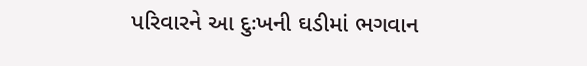પરિવારને આ દુઃખની ઘડીમાં ભગવાન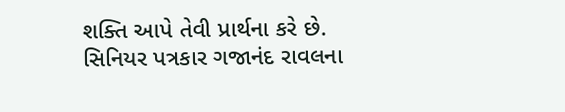શક્તિ આપે તેવી પ્રાર્થના કરે છે.
સિનિયર પત્રકાર ગજાનંદ રાવલના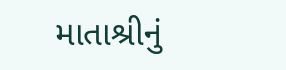માતાશ્રીનું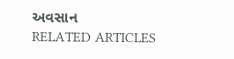અવસાન
RELATED ARTICLES